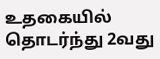உதகையில் தொடர்ந்து 2வது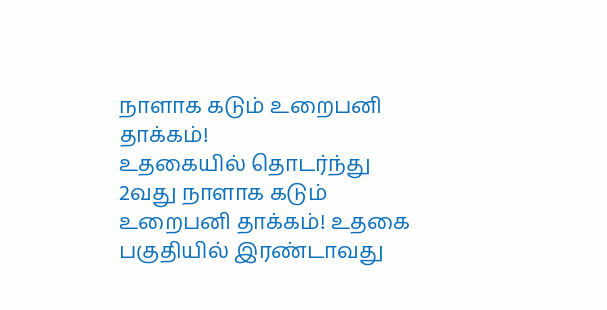நாளாக கடும் உறைபனி தாக்கம்!
உதகையில் தொடர்ந்து 2வது நாளாக கடும் உறைபனி தாக்கம்! உதகை பகுதியில் இரண்டாவது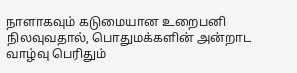நாளாகவும் கடுமையான உறைபனி நிலவுவதால், பொதுமக்களின் அன்றாட வாழ்வு பெரிதும்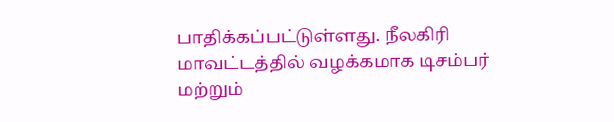பாதிக்கப்பட்டுள்ளது. நீலகிரி மாவட்டத்தில் வழக்கமாக டிசம்பர் மற்றும்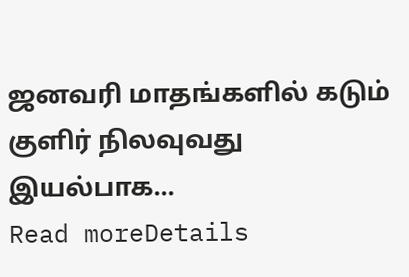ஜனவரி மாதங்களில் கடும் குளிர் நிலவுவது இயல்பாக...
Read moreDetails